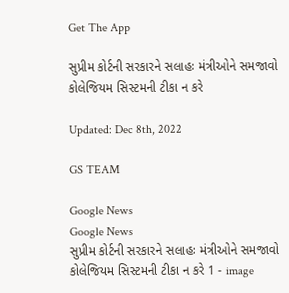Get The App

સુપ્રીમ કોર્ટની સરકારને સલાહઃ મંત્રીઓને સમજાવો કોલેજિયમ સિસ્ટમની ટીકા ન કરે

Updated: Dec 8th, 2022

GS TEAM

Google News
Google News
સુપ્રીમ કોર્ટની સરકારને સલાહઃ મંત્રીઓને સમજાવો કોલેજિયમ સિસ્ટમની ટીકા ન કરે 1 - image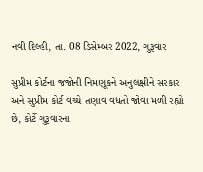નવી દિલ્હી, તા. 08 ડિસેમ્બર 2022, ગુરૂવાર

સુપ્રીમ કોર્ટના જજોની નિમણૂકને અનુલક્ષીને સરકાર અને સુપ્રીમ કોર્ટ વચ્ચે તણાવ વધતો જોવા મળી રહ્યો છે, કોર્ટે ગુરૂવારના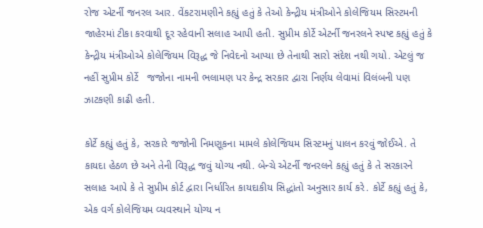રોજ એટર્ની જનરલ આર. વેંકટરામણીને કહ્યું હતું કે તેઓ કેન્દ્રીય મંત્રીઓને કોલેજિયમ સિસ્ટમની જાહેરમાં ટીકા કરવાથી દૂર રહેવાની સલાહ આપી હતી. સુપ્રીમ કોર્ટે એટર્ની જનરલને સ્પષ્ટ કહ્યું હતું કે કેન્દ્રીય મંત્રીઓએ કોલેજિયમ વિરૂદ્ધ જે નિવેદનો આપ્યા છે તેનાથી સારો સંદેશ નથી ગયો. એટલું જ નહીં સુપ્રીમ કોર્ટે   જજોના નામની ભલામણ પર કેન્દ્ર સરકાર દ્વારા નિર્ણય લેવામાં વિલંબની પણ ઝાટકણી કાઢી હતી.

કોર્ટે કહ્યું હતું કે, સરકારે જજોની નિમણૂકના મામલે કોલેજિયમ સિસ્ટમનું પાલન કરવું જોઈએ. તે કાયદા હેઠળ છે અને તેની વિરૂદ્ધ જવું યોગ્ય નથી. બેન્ચે એટર્ની જનરલને કહ્યું હતું કે તે સરકારને સલાહ આપે કે તે સુપ્રીમ કોર્ટ દ્વારા નિર્ધારિત કાયદાકીય સિદ્ધાંતો અનુસાર કાર્ય કરે. કોર્ટે કહ્યું હતું કે, એક વર્ગ કોલેજિયમ વ્યવસ્થાને યોગ્ય ન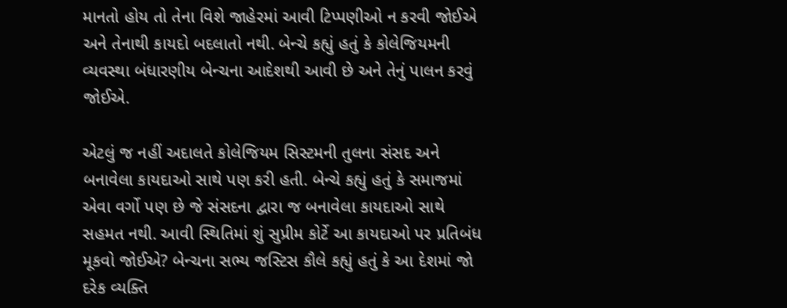માનતો હોય તો તેના વિશે જાહેરમાં આવી ટિપ્પણીઓ ન કરવી જોઈએ અને તેનાથી કાયદો બદલાતો નથી. બેન્ચે કહ્યું હતું કે કોલેજિયમની વ્યવસ્થા બંધારણીય બેન્ચના આદેશથી આવી છે અને તેનું પાલન કરવું જોઈએ.

એટલું જ નહીં અદાલતે કોલેજિયમ સિસ્ટમની તુલના સંસદ અને બનાવેલા કાયદાઓ સાથે પણ કરી હતી. બેન્ચે કહ્યું હતું કે સમાજમાં એવા વર્ગો પણ છે જે સંસદના દ્વારા જ બનાવેલા કાયદાઓ સાથે સહમત નથી. આવી સ્થિતિમાં શું સુપ્રીમ કોર્ટે આ કાયદાઓ પર પ્રતિબંધ મૂકવો જોઈએ? બેન્ચના સભ્ય જસ્ટિસ કૌલે કહ્યું હતું કે આ દેશમાં જો દરેક વ્યક્તિ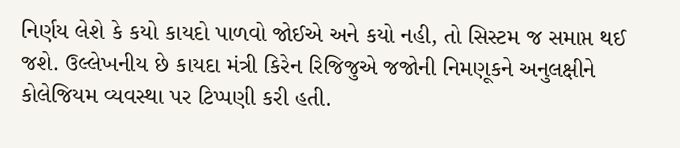નિર્ણય લેશે કે કયો કાયદો પાળવો જોઈએ અને કયો નહી, તો સિસ્ટમ જ સમાપ્ત થઈ જશે. ઉલ્લેખનીય છે કાયદા મંત્રી કિરેન રિજિજુએ જજોની નિમણૂકને અનુલક્ષીને કોલેજિયમ વ્યવસ્થા પર ટિપ્પણી કરી હતી.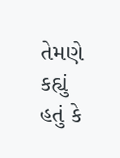તેમણે કહ્યું હતું કે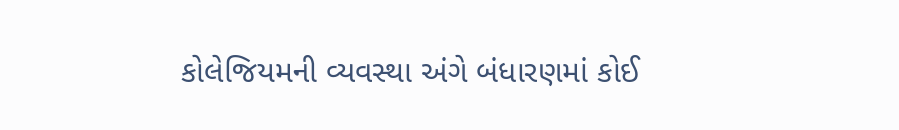કોલેજિયમની વ્યવસ્થા અંગે બંધારણમાં કોઈ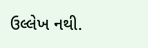ઉલ્લેખ નથી.